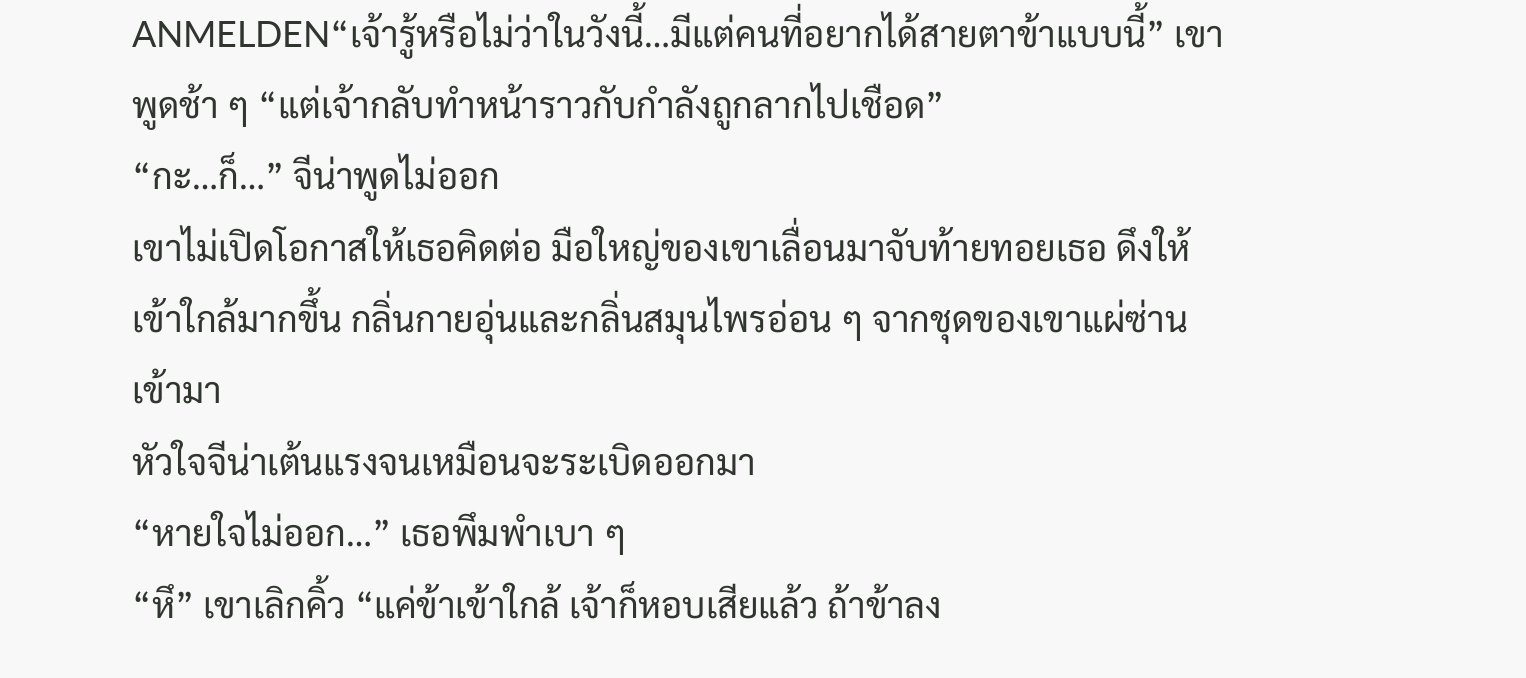ANMELDEN“เจ้ารู้หรือไม่ว่าในวังนี้…มีแต่คนที่อยากได้สายตาข้าแบบนี้” เขาพูดช้า ๆ “แต่เจ้ากลับทำหน้าราวกับกำลังถูกลากไปเชือด”
“กะ…ก็…” จีน่าพูดไม่ออก
เขาไม่เปิดโอกาสให้เธอคิดต่อ มือใหญ่ของเขาเลื่อนมาจับท้ายทอยเธอ ดึงให้เข้าใกล้มากขึ้น กลิ่นกายอุ่นและกลิ่นสมุนไพรอ่อน ๆ จากชุดของเขาแผ่ซ่านเข้ามา
หัวใจจีน่าเต้นแรงจนเหมือนจะระเบิดออกมา
“หายใจไม่ออก…” เธอพึมพำเบา ๆ
“หึ” เขาเลิกคิ้ว “แค่ข้าเข้าใกล้ เจ้าก็หอบเสียแล้ว ถ้าข้าลง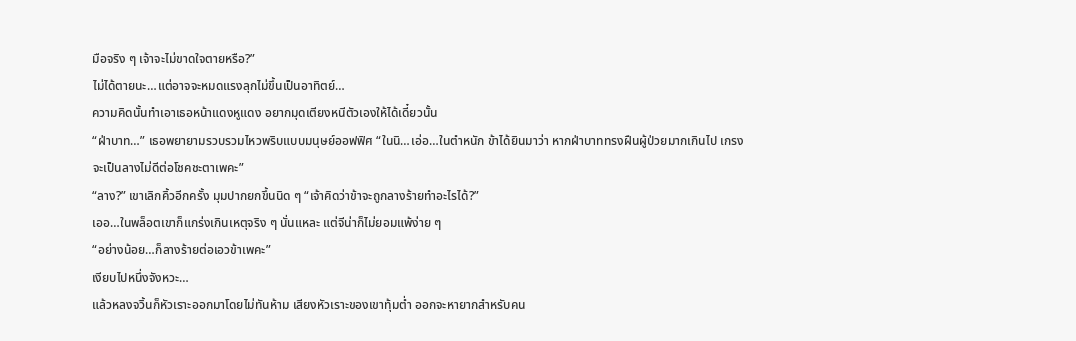มือจริง ๆ เจ้าจะไม่ขาดใจตายหรือ?”
ไม่ได้ตายนะ…แต่อาจจะหมดแรงลุกไม่ขึ้นเป็นอาทิตย์…
ความคิดนั้นทำเอาเธอหน้าแดงหูแดง อยากมุดเตียงหนีตัวเองให้ได้เดี๋ยวนั้น
“ฝ่าบาท…” เธอพยายามรวบรวมไหวพริบแบบมนุษย์ออฟฟิศ “ในนิ…เอ่อ…ในตำหนัก ข้าได้ยินมาว่า หากฝ่าบาททรงฝืนผู้ป่วยมากเกินไป เกรงจะเป็นลางไม่ดีต่อโชคชะตาเพคะ”
“ลาง?” เขาเลิกคิ้วอีกครั้ง มุมปากยกขึ้นนิด ๆ “เจ้าคิดว่าข้าจะถูกลางร้ายทำอะไรได้?”
เออ…ในพล็อตเขาก็แกร่งเกินเหตุจริง ๆ นั่นแหละ แต่จีน่าก็ไม่ยอมแพ้ง่าย ๆ
“อย่างน้อย…ก็ลางร้ายต่อเอวข้าเพคะ”
เงียบไปหนึ่งจังหวะ…
แล้วหลงจวิ้นก็หัวเราะออกมาโดยไม่ทันห้าม เสียงหัวเราะของเขาทุ้มต่ำ ออกจะหายากสำหรับคน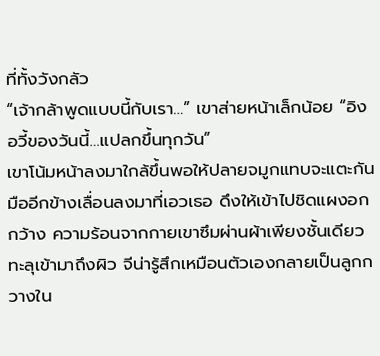ที่ทั้งวังกลัว
“เจ้ากล้าพูดแบบนี้กับเรา…” เขาส่ายหน้าเล็กน้อย “อิงอวี้ของวันนี้…แปลกขึ้นทุกวัน”
เขาโน้มหน้าลงมาใกล้ขึ้นพอให้ปลายจมูกแทบจะแตะกัน มืออีกข้างเลื่อนลงมาที่เอวเธอ ดึงให้เข้าไปชิดแผงอกกว้าง ความร้อนจากกายเขาซึมผ่านผ้าเพียงชั้นเดียวทะลุเข้ามาถึงผิว จีน่ารู้สึกเหมือนตัวเองกลายเป็นลูกกวางใน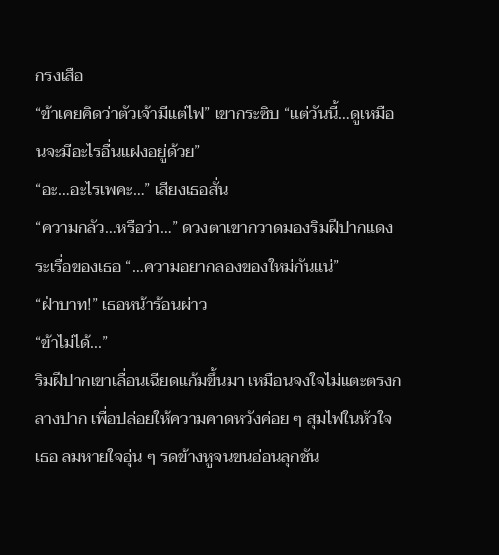กรงเสือ
“ข้าเคยคิดว่าตัวเจ้ามีแต่ไฟ” เขากระซิบ “แต่วันนี้…ดูเหมือนจะมีอะไรอื่นแฝงอยู่ด้วย”
“อะ…อะไรเพคะ…” เสียงเธอสั่น
“ความกลัว…หรือว่า…” ดวงตาเขากวาดมองริมฝีปากแดงระเรื่อของเธอ “…ความอยากลองของใหม่กันแน่”
“ฝ่าบาท!” เธอหน้าร้อนผ่าว
“ข้าไม่ได้...”
ริมฝีปากเขาเลื่อนเฉียดแก้มขึ้นมา เหมือนจงใจไม่แตะตรงกลางปาก เพื่อปล่อยให้ความคาดหวังค่อย ๆ สุมไฟในหัวใจเธอ ลมหายใจอุ่น ๆ รดข้างหูจนขนอ่อนลุกชัน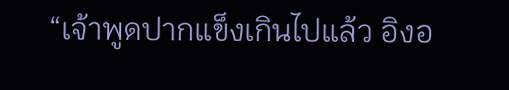“เจ้าพูดปากแข็งเกินไปแล้ว อิงอ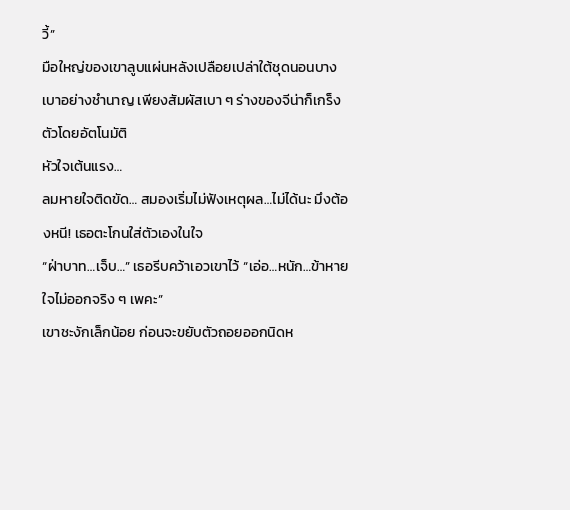วี้”
มือใหญ่ของเขาลูบแผ่นหลังเปลือยเปล่าใต้ชุดนอนบางเบาอย่างชำนาญ เพียงสัมผัสเบา ๆ ร่างของจีน่าก็เกร็งตัวโดยอัตโนมัติ
หัวใจเต้นแรง…
ลมหายใจติดขัด… สมองเริ่มไม่ฟังเหตุผล…ไม่ได้นะ มึงต้องหนี! เธอตะโกนใส่ตัวเองในใจ
“ฝ่าบาท…เจ็บ…” เธอรีบคว้าเอวเขาไว้ “เอ่อ…หนัก…ข้าหายใจไม่ออกจริง ๆ เพคะ”
เขาชะงักเล็กน้อย ก่อนจะขยับตัวถอยออกนิดห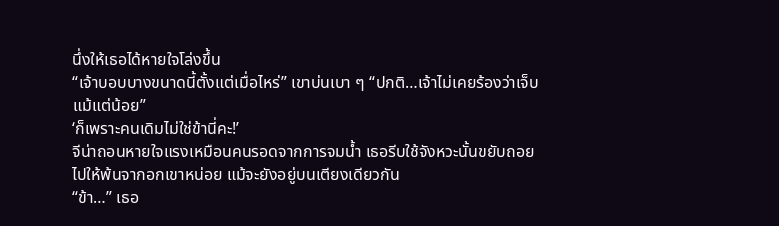นึ่งให้เธอได้หายใจโล่งขึ้น
“เจ้าบอบบางขนาดนี้ตั้งแต่เมื่อไหร่” เขาบ่นเบา ๆ “ปกติ…เจ้าไม่เคยร้องว่าเจ็บแม้แต่น้อย”
‘ก็เพราะคนเดิมไม่ใช่ข้านี่คะ!’
จีน่าถอนหายใจแรงเหมือนคนรอดจากการจมน้ำ เธอรีบใช้จังหวะนั้นขยับถอยไปให้พ้นจากอกเขาหน่อย แม้จะยังอยู่บนเตียงเดียวกัน
“ข้า…” เธอ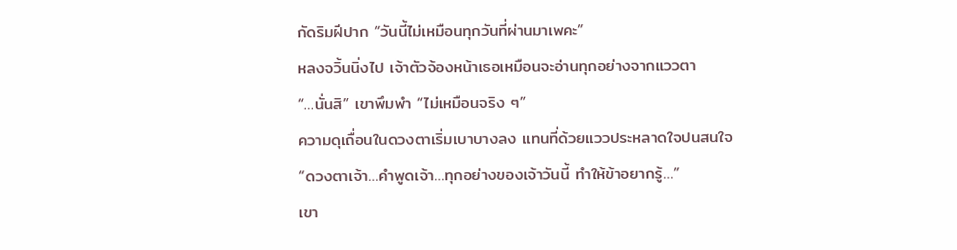กัดริมฝีปาก “วันนี้ไม่เหมือนทุกวันที่ผ่านมาเพคะ”
หลงจวิ้นนิ่งไป เจ้าตัวจ้องหน้าเธอเหมือนจะอ่านทุกอย่างจากแววตา
“…นั่นสิ” เขาพึมพำ “ไม่เหมือนจริง ๆ”
ความดุเถื่อนในดวงตาเริ่มเบาบางลง แทนที่ด้วยแววประหลาดใจปนสนใจ
“ดวงตาเจ้า…คำพูดเจ้า…ทุกอย่างของเจ้าวันนี้ ทำให้ข้าอยากรู้…”
เขา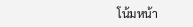โน้มหน้า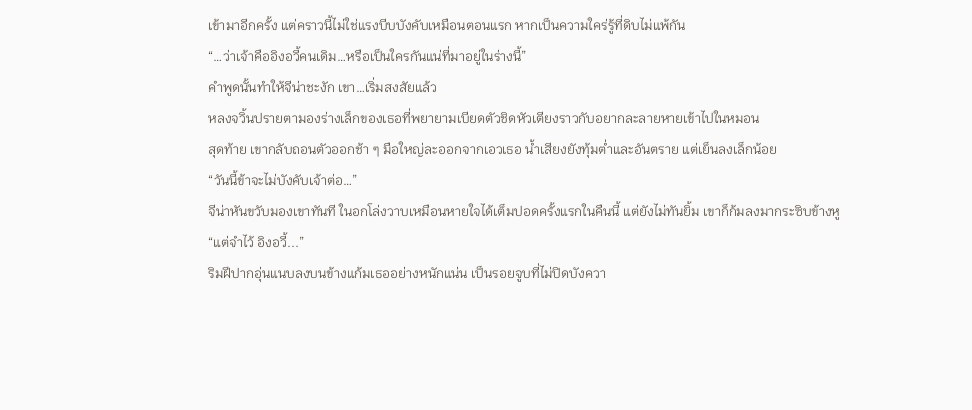เข้ามาอีกครั้ง แต่คราวนี้ไม่ใช่แรงบีบบังคับเหมือนตอนแรก หากเป็นความใคร่รู้ที่ดิบไม่แพ้กัน
“…ว่าเจ้าคืออิงอวี้คนเดิม…หรือเป็นใครกันแน่ที่มาอยู่ในร่างนี้”
คำพูดนั้นทำให้จีน่าชะงัก เขา…เริ่มสงสัยแล้ว
หลงจวิ้นปรายตามองร่างเล็กของเธอที่พยายามเบียดตัวชิดหัวเตียงราวกับอยากละลายหายเข้าไปในหมอน
สุดท้าย เขากลับถอนตัวออกช้า ๆ มือใหญ่ละออกจากเอวเธอ น้ำเสียงยังทุ้มต่ำและอันตราย แต่เย็นลงเล็กน้อย
“วันนี้ข้าจะไม่บังคับเจ้าต่อ…”
จีน่าหันขวับมองเขาทันที ในอกโล่งวาบเหมือนหายใจได้เต็มปอดครั้งแรกในคืนนี้ แต่ยังไม่ทันยิ้ม เขาก็ก้มลงมากระซิบข้างหู
“แต่จำไว้ อิงอวี้...”
ริมฝีปากอุ่นแนบลงบนข้างแก้มเธออย่างหนักแน่น เป็นรอยจูบที่ไม่ปิดบังควา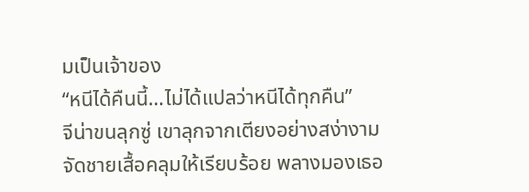มเป็นเจ้าของ
“หนีได้คืนนี้…ไม่ได้แปลว่าหนีได้ทุกคืน”
จีน่าขนลุกซู่ เขาลุกจากเตียงอย่างสง่างาม จัดชายเสื้อคลุมให้เรียบร้อย พลางมองเธอ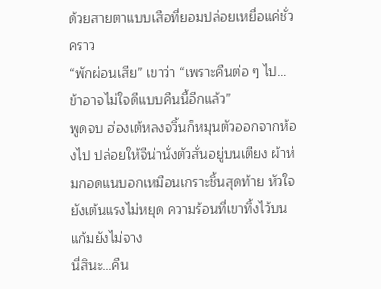ด้วยสายตาแบบเสือที่ยอมปล่อยเหยื่อแค่ชั่วคราว
“พักผ่อนเสีย” เขาว่า “เพราะคืนต่อ ๆ ไป…ข้าอาจไม่ใจดีแบบคืนนี้อีกแล้ว”
พูดจบ ฮ่องเต้หลงจวิ้นก็หมุนตัวออกจากห้องไป ปล่อยให้จีน่านั่งตัวสั่นอยู่บนเตียง ผ้าห่มกอดแนบอกเหมือนเกราะชิ้นสุดท้าย หัวใจยังเต้นแรงไม่หยุด ความร้อนที่เขาทิ้งไว้บนแก้มยังไม่จาง
นี่สินะ…คืน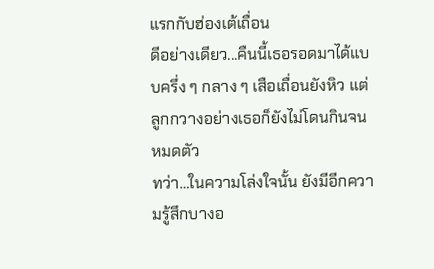แรกกับฮ่องเต้เถื่อน
ดีอย่างเดียว...คืนนี้เธอรอดมาได้แบบครึ่ง ๆ กลาง ๆ เสือเถื่อนยังหิว แต่ลูกกวางอย่างเธอก็ยังไม่โดนกินจนหมดตัว
ทว่า…ในความโล่งใจนั้น ยังมีอีกความรู้สึกบางอ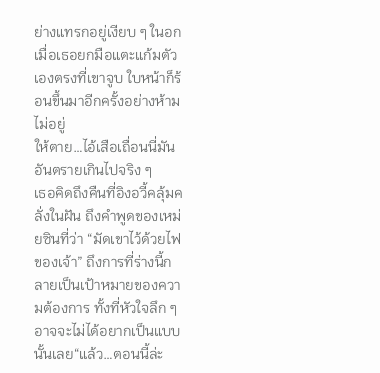ย่างแทรกอยู่เงียบ ๆ ในอก เมื่อเธอยกมือแตะแก้มตัวเองตรงที่เขาจูบ ใบหน้าก็ร้อนขึ้นมาอีกครั้งอย่างห้ามไม่อยู่
ให้ตาย…ไอ้เสือเถื่อนนี่มันอันตรายเกินไปจริง ๆ
เธอคิดถึงคืนที่อิงอวี้คลุ้มคลั่งในฝัน ถึงคำพูดของเหม่ยซินที่ว่า “มัดเขาไว้ด้วยไฟของเจ้า” ถึงการที่ร่างนี้กลายเป็นเป้าหมายของความต้องการ ทั้งที่หัวใจลึก ๆ อาจจะไม่ได้อยากเป็นแบบนั้นเลย“แล้ว…ตอนนี้ล่ะ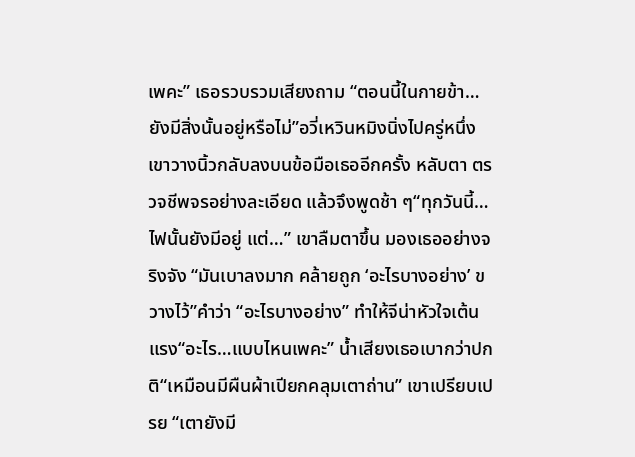เพคะ” เธอรวบรวมเสียงถาม “ตอนนี้ในกายข้า…ยังมีสิ่งนั้นอยู่หรือไม่”อวี่เหวินหมิงนิ่งไปครู่หนึ่ง เขาวางนิ้วกลับลงบนข้อมือเธออีกครั้ง หลับตา ตรวจชีพจรอย่างละเอียด แล้วจึงพูดช้า ๆ“ทุกวันนี้…ไฟนั้นยังมีอยู่ แต่…” เขาลืมตาขึ้น มองเธออย่างจริงจัง “มันเบาลงมาก คล้ายถูก ‘อะไรบางอย่าง’ ขวางไว้”คำว่า “อะไรบางอย่าง” ทำให้จีน่าหัวใจเต้นแรง“อะไร…แบบไหนเพคะ” น้ำเสียงเธอเบากว่าปกติ“เหมือนมีผืนผ้าเปียกคลุมเตาถ่าน” เขาเปรียบเปรย “เตายังมี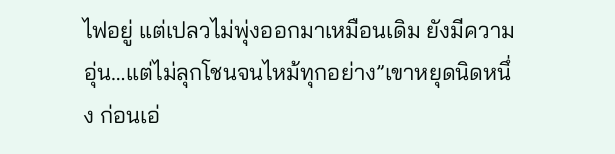ไฟอยู่ แต่เปลวไม่พุ่งออกมาเหมือนเดิม ยังมีความอุ่น…แต่ไม่ลุกโชนจนไหม้ทุกอย่าง”เขาหยุดนิดหนึ่ง ก่อนเอ่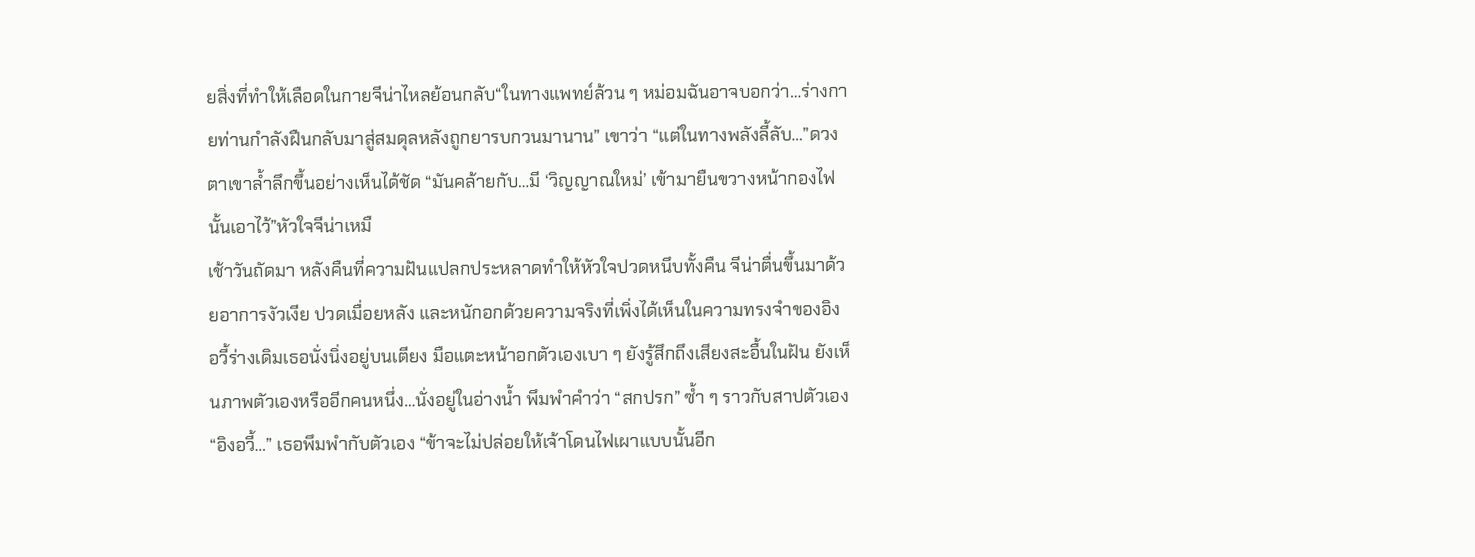ยสิ่งที่ทำให้เลือดในกายจีน่าไหลย้อนกลับ“ในทางแพทย์ล้วน ๆ หม่อมฉันอาจบอกว่า…ร่างกายท่านกำลังฝืนกลับมาสู่สมดุลหลังถูกยารบกวนมานาน” เขาว่า “แต่ในทางพลังลี้ลับ…”ดวงตาเขาล้ำลึกขึ้นอย่างเห็นได้ชัด “มันคล้ายกับ…มี ‘วิญญาณใหม่’ เข้ามายืนขวางหน้ากองไฟนั้นเอาไว้”หัวใจจีน่าเหมื
เช้าวันถัดมา หลังคืนที่ความฝันแปลกประหลาดทำให้หัวใจปวดหนึบทั้งคืน จีน่าตื่นขึ้นมาด้วยอาการงัวเงีย ปวดเมื่อยหลัง และหนักอกด้วยความจริงที่เพิ่งได้เห็นในความทรงจำของอิงอวี้ร่างเดิมเธอนั่งนิ่งอยู่บนเตียง มือแตะหน้าอกตัวเองเบา ๆ ยังรู้สึกถึงเสียงสะอื้นในฝัน ยังเห็นภาพตัวเองหรืออีกคนหนึ่ง…นั่งอยู่ในอ่างน้ำ พึมพำคำว่า “สกปรก” ซ้ำ ๆ ราวกับสาปตัวเอง“อิงอวี้…” เธอพึมพำกับตัวเอง “ข้าจะไม่ปล่อยให้เจ้าโดนไฟเผาแบบนั้นอีก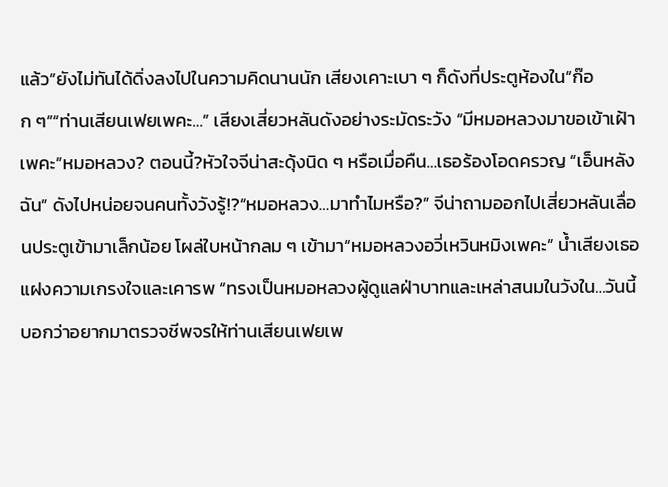แล้ว”ยังไม่ทันได้ดิ่งลงไปในความคิดนานนัก เสียงเคาะเบา ๆ ก็ดังที่ประตูห้องใน“ก๊อก ๆ”“ท่านเสียนเฟยเพคะ…” เสียงเสี่ยวหลันดังอย่างระมัดระวัง “มีหมอหลวงมาขอเข้าเฝ้าเพคะ”หมอหลวง? ตอนนี้?หัวใจจีน่าสะดุ้งนิด ๆ หรือเมื่อคืน…เธอร้องโอดครวญ “เอ็นหลังฉัน” ดังไปหน่อยจนคนทั้งวังรู้!?“หมอหลวง…มาทำไมหรือ?” จีน่าถามออกไปเสี่ยวหลันเลื่อนประตูเข้ามาเล็กน้อย โผล่ใบหน้ากลม ๆ เข้ามา“หมอหลวงอวี่เหวินหมิงเพคะ” น้ำเสียงเธอแฝงความเกรงใจและเคารพ “ทรงเป็นหมอหลวงผู้ดูแลฝ่าบาทและเหล่าสนมในวังใน…วันนี้บอกว่าอยากมาตรวจชีพจรให้ท่านเสียนเฟยเพ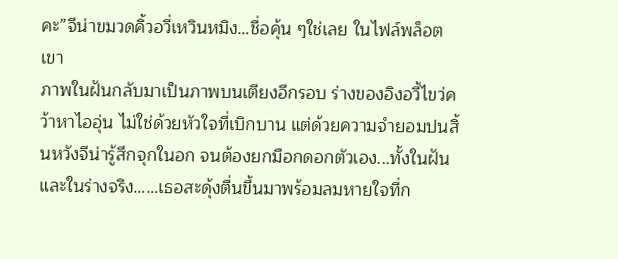คะ”จีน่าขมวดคิ้วอวี่เหวินหมิง…ชื่อคุ้น ๆใช่เลย ในไฟล์พล็อต เขา
ภาพในฝันกลับมาเป็นภาพบนเตียงอีกรอบ ร่างของอิงอวี้ไขว่คว้าหาไออุ่น ไม่ใช่ด้วยหัวใจที่เบิกบาน แต่ด้วยความจำยอมปนสิ้นหวังจีน่ารู้สึกจุกในอก จนต้องยกมือกดอกตัวเอง...ทั้งในฝัน และในร่างจริง……เธอสะดุ้งตื่นขึ้นมาพร้อมลมหายใจที่ก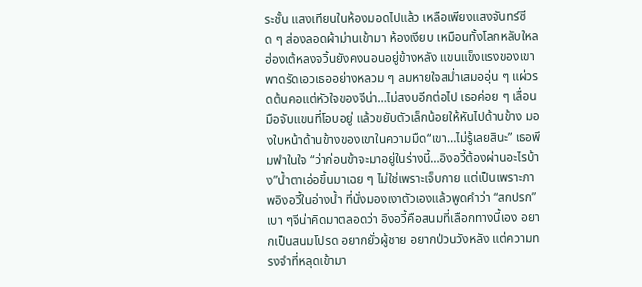ระชั้น แสงเทียนในห้องมอดไปแล้ว เหลือเพียงแสงจันทร์ซีด ๆ ส่องลอดผ้าม่านเข้ามา ห้องเงียบ เหมือนทั้งโลกหลับใหลฮ่องเต้หลงจวิ้นยังคงนอนอยู่ข้างหลัง แขนแข็งแรงของเขาพาดรัดเอวเธออย่างหลวม ๆ ลมหายใจสม่ำเสมออุ่น ๆ แผ่วรดต้นคอแต่หัวใจของจีน่า…ไม่สงบอีกต่อไป เธอค่อย ๆ เลื่อนมือจับแขนที่โอบอยู่ แล้วขยับตัวเล็กน้อยให้หันไปด้านข้าง มองใบหน้าด้านข้างของเขาในความมืด“เขา…ไม่รู้เลยสินะ” เธอพึมพำในใจ “ว่าก่อนข้าจะมาอยู่ในร่างนี้…อิงอวี้ต้องผ่านอะไรบ้าง”น้ำตาเอ่อขึ้นมาเฉย ๆ ไม่ใช่เพราะเจ็บกาย แต่เป็นเพราะภาพอิงอวี้ในอ่างน้ำ ที่นั่งมองเงาตัวเองแล้วพูดคำว่า “สกปรก” เบา ๆจีน่าคิดมาตลอดว่า อิงอวี้คือสนมที่เลือกทางนี้เอง อยากเป็นสนมโปรด อยากยั่วผู้ชาย อยากป่วนวังหลัง แต่ความทรงจำที่หลุดเข้ามา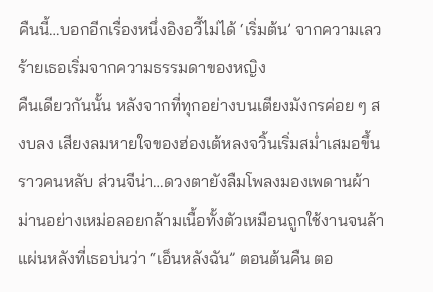คืนนี้…บอกอีกเรื่องหนึ่งอิงอวี้ไม่ได้ ‘เริ่มต้น’ จากความเลวร้ายเธอเริ่มจากความธรรมดาของหญิง
คืนเดียวกันนั้น หลังจากที่ทุกอย่างบนเตียงมังกรค่อย ๆ สงบลง เสียงลมหายใจของฮ่องเต้หลงจวิ้นเริ่มสม่ำเสมอขึ้นราวคนหลับ ส่วนจีน่า…ดวงตายังลืมโพลงมองเพดานผ้าม่านอย่างเหม่อลอยกล้ามเนื้อทั้งตัวเหมือนถูกใช้งานจนล้า แผ่นหลังที่เธอบ่นว่า “เอ็นหลังฉัน” ตอนต้นคืน ตอ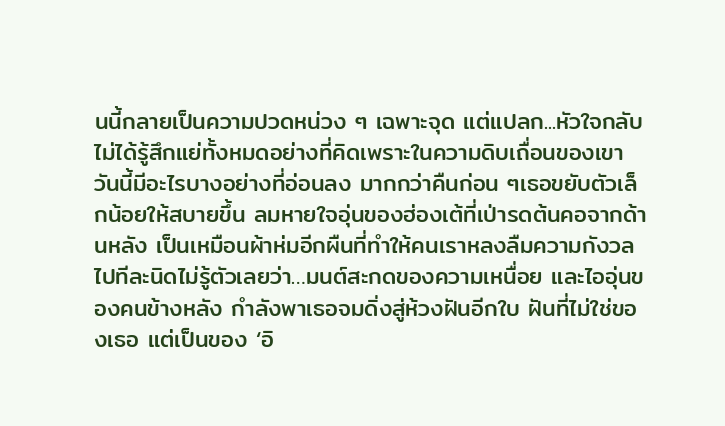นนี้กลายเป็นความปวดหน่วง ๆ เฉพาะจุด แต่แปลก...หัวใจกลับไม่ได้รู้สึกแย่ทั้งหมดอย่างที่คิดเพราะในความดิบเถื่อนของเขา วันนี้มีอะไรบางอย่างที่อ่อนลง มากกว่าคืนก่อน ๆเธอขยับตัวเล็กน้อยให้สบายขึ้น ลมหายใจอุ่นของฮ่องเต้ที่เป่ารดต้นคอจากด้านหลัง เป็นเหมือนผ้าห่มอีกผืนที่ทำให้คนเราหลงลืมความกังวลไปทีละนิดไม่รู้ตัวเลยว่า…มนต์สะกดของความเหนื่อย และไออุ่นของคนข้างหลัง กำลังพาเธอจมดิ่งสู่ห้วงฝันอีกใบ ฝันที่ไม่ใช่ของเธอ แต่เป็นของ ‘อิ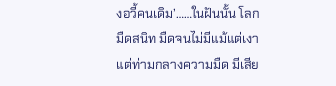งอวี้คนเดิม’……ในฝันนั้น โลกมืดสนิท มืดจนไม่มีแม้แต่เงา แต่ท่ามกลางความมืด มีเสีย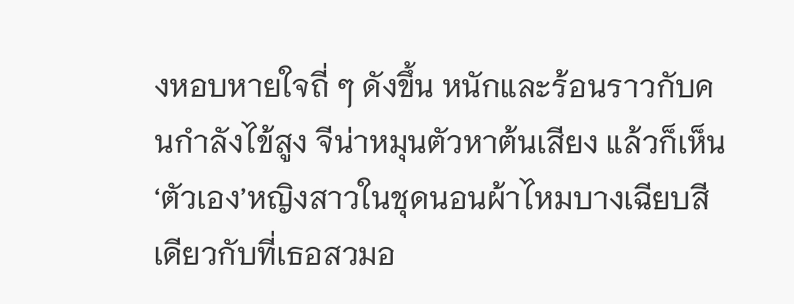งหอบหายใจถี่ ๆ ดังขึ้น หนักและร้อนราวกับคนกำลังไข้สูง จีน่าหมุนตัวหาต้นเสียง แล้วก็เห็น ‘ตัวเอง’หญิงสาวในชุดนอนผ้าไหมบางเฉียบสีเดียวกับที่เธอสวมอ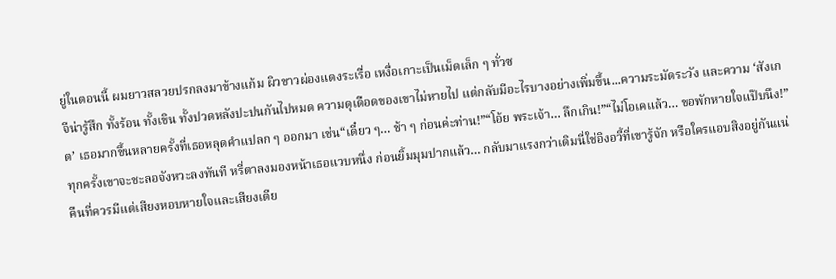ยู่ในตอนนี้ ผมยาวสลวยปรกลงมาข้างแก้ม ผิวขาวผ่องแดงระเรื่อ เหงื่อเกาะเป็นเม็ดเล็ก ๆ ทั่วซ
จีน่ารู้สึก ทั้งร้อน ทั้งเขิน ทั้งปวดหลังปะปนกันไปหมด ความดุเดือดของเขาไม่หายไป แต่กลับมีอะไรบางอย่างเพิ่มขึ้น...ความระมัดระวัง และความ ‘สังเกต’ เธอมากขึ้นหลายครั้งที่เธอหลุดคำแปลก ๆ ออกมา เช่น“เดี๋ยว ๆ… ช้า ๆ ก่อนค่ะท่าน!”“โอ้ย พระเจ้า… ลึกเกิน!”“ไม่โอเคแล้ว… ขอพักหายใจแป๊บนึง!”ทุกครั้งเขาจะชะลอจังหวะลงทันที หรี่ตาลงมองหน้าเธอแวบหนึ่ง ก่อนยิ้มมุมปากแล้ว… กลับมาแรงกว่าเดิมนี่ใช่อิงอวี้ที่เขารู้จัก หรือใครแอบสิงอยู่กันแน่คืนที่ควรมีแต่เสียงหอบหายใจและเสียงเตีย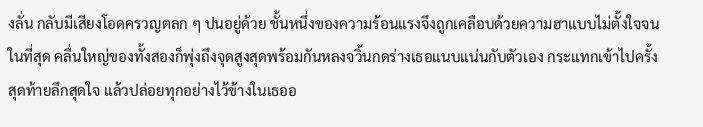งลั่น กลับมีเสียงโอดครวญตลก ๆ ปนอยู่ด้วย ชั้นหนึ่งของความร้อนแรงจึงถูกเคลือบด้วยความฮาแบบไม่ตั้งใจจนในที่สุด คลื่นใหญ่ของทั้งสองก็พุ่งถึงจุดสูงสุดพร้อมกันหลงจวิ้นกดร่างเธอแนบแน่นกับตัวเอง กระแทกเข้าไปครั้งสุดท้ายลึกสุดใจ แล้วปล่อยทุกอย่างไว้ข้างในเธออ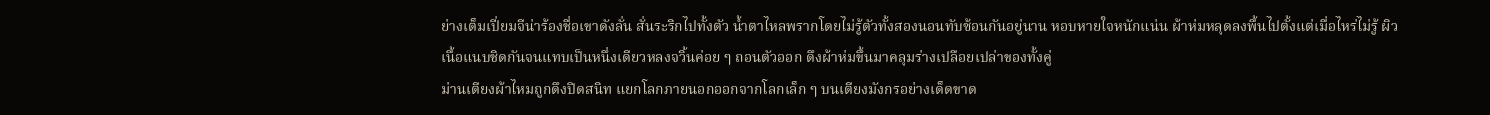ย่างเต็มเปี่ยมจีน่าร้องชื่อเขาดังลั่น สั่นระริกไปทั้งตัว น้ำตาไหลพรากโดยไม่รู้ตัวทั้งสองนอนทับซ้อนกันอยู่นาน หอบหายใจหนักแน่น ผ้าห่มหลุดลงพื้นไปตั้งแต่เมื่อไหร่ไม่รู้ ผิวเนื้อแนบชิดกันจนแทบเป็นหนึ่งเดียวหลงจวิ้นค่อย ๆ ถอนตัวออก ดึงผ้าห่มขึ้นมาคลุมร่างเปลือยเปล่าของทั้งคู่
ม่านเตียงผ้าไหมถูกดึงปิดสนิท แยกโลกภายนอกออกจากโลกเล็ก ๆ บนเตียงมังกรอย่างเด็ดขาด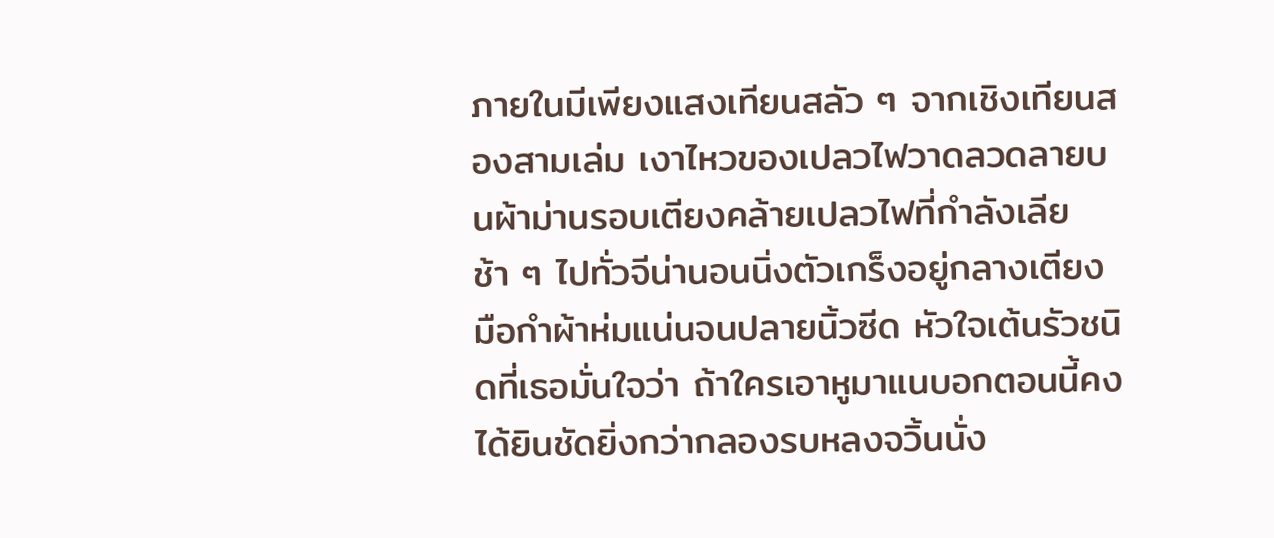ภายในมีเพียงแสงเทียนสลัว ๆ จากเชิงเทียนสองสามเล่ม เงาไหวของเปลวไฟวาดลวดลายบนผ้าม่านรอบเตียงคล้ายเปลวไฟที่กำลังเลียช้า ๆ ไปทั่วจีน่านอนนิ่งตัวเกร็งอยู่กลางเตียง มือกำผ้าห่มแน่นจนปลายนิ้วซีด หัวใจเต้นรัวชนิดที่เธอมั่นใจว่า ถ้าใครเอาหูมาแนบอกตอนนี้คงได้ยินชัดยิ่งกว่ากลองรบหลงจวิ้นนั่ง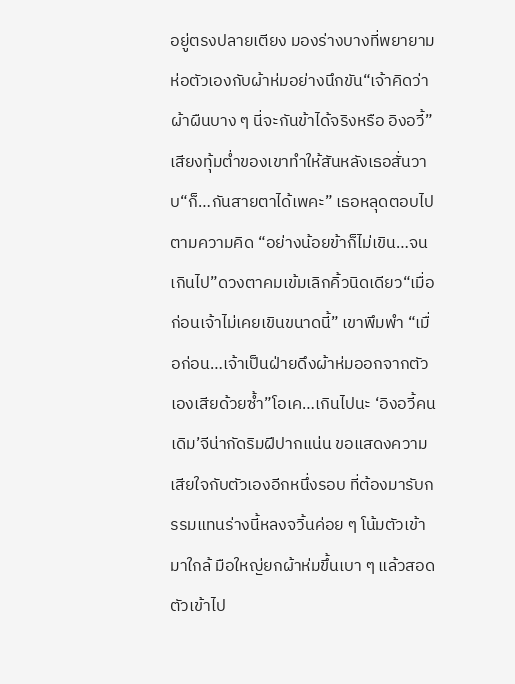อยู่ตรงปลายเตียง มองร่างบางที่พยายามห่อตัวเองกับผ้าห่มอย่างนึกขัน“เจ้าคิดว่าผ้าผืนบาง ๆ นี่จะกันข้าได้จริงหรือ อิงอวี้” เสียงทุ้มต่ำของเขาทำให้สันหลังเธอสั่นวาบ“ก็…กันสายตาได้เพคะ” เธอหลุดตอบไปตามความคิด “อย่างน้อยข้าก็ไม่เขิน…จนเกินไป”ดวงตาคมเข้มเลิกคิ้วนิดเดียว“เมื่อก่อนเจ้าไม่เคยเขินขนาดนี้” เขาพึมพำ “เมื่อก่อน…เจ้าเป็นฝ่ายดึงผ้าห่มออกจากตัวเองเสียด้วยซ้ำ”โอเค…เกินไปนะ ‘อิงอวี้คนเดิม’จีน่ากัดริมฝีปากแน่น ขอแสดงความเสียใจกับตัวเองอีกหนึ่งรอบ ที่ต้องมารับกรรมแทนร่างนี้หลงจวิ้นค่อย ๆ โน้มตัวเข้ามาใกล้ มือใหญ่ยกผ้าห่มขึ้นเบา ๆ แล้วสอดตัวเข้าไป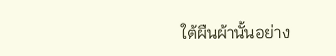ใต้ผืนผ้านั้นอย่าง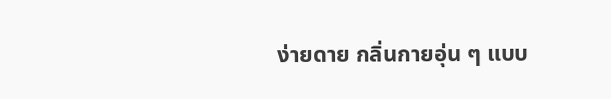ง่ายดาย กลิ่นกายอุ่น ๆ แบบ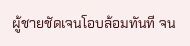ผู้ชายชัดเจนโอบล้อมทันที จน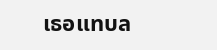เธอแทบล